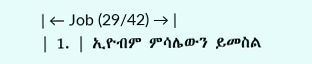| ← Job (29/42) → |
| 1. | ኢዮብም ምሳሌውን ይመስል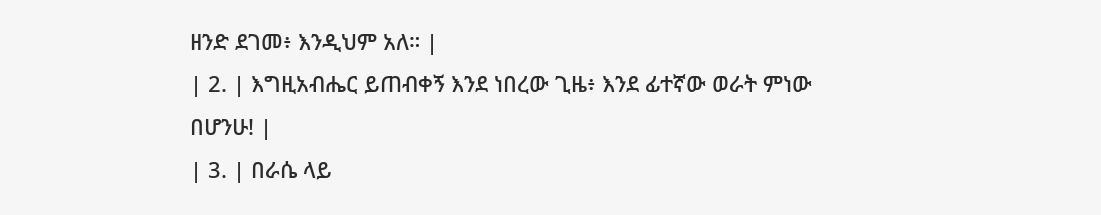ዘንድ ደገመ፥ እንዲህም አለ። |
| 2. | እግዚአብሔር ይጠብቀኝ እንደ ነበረው ጊዜ፥ እንደ ፊተኛው ወራት ምነው በሆንሁ! |
| 3. | በራሴ ላይ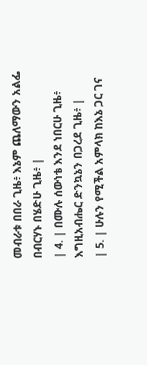መብራቱ በበራ ጊዜ፥ እኔም ጨለማውን አልፌ በብርሃኑ በሄድሁ ጊዜ፥ |
| 4. | በሙሉ ሰውነቴ እንደ ነበርሁ ጊዜ፥ እግዚአብሔር ድንኳኔን በጋረደ ጊዜ፥ |
| 5. | ሁሉን የሚችል አምላክ ከእኔ ጋር ገና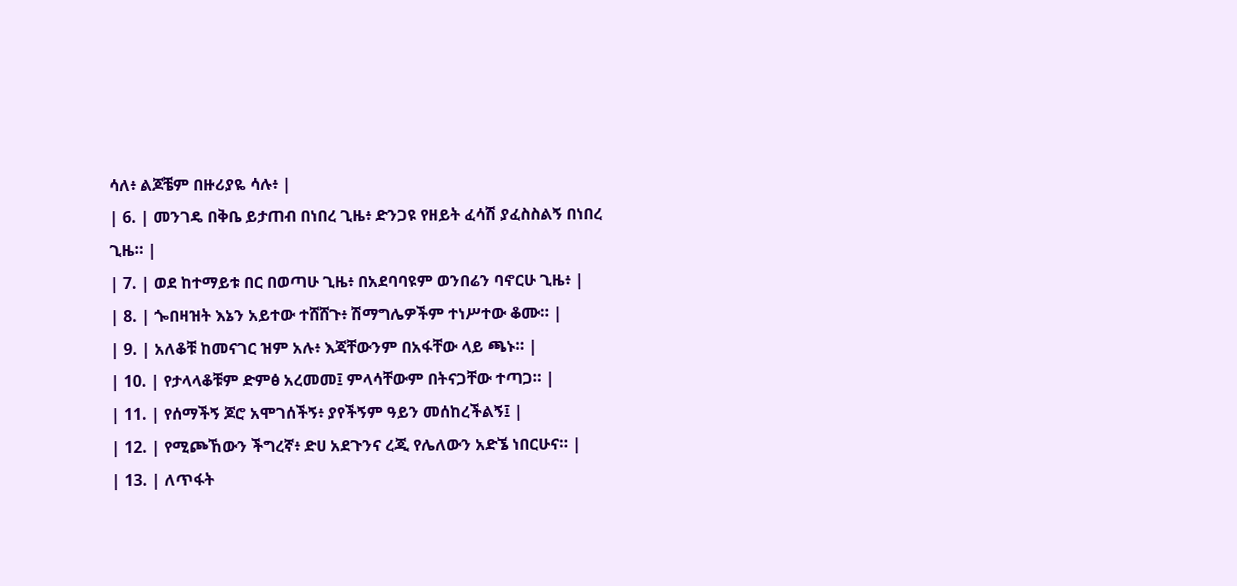ሳለ፥ ልጆቼም በዙሪያዬ ሳሉ፥ |
| 6. | መንገዴ በቅቤ ይታጠብ በነበረ ጊዜ፥ ድንጋዩ የዘይት ፈሳሽ ያፈስስልኝ በነበረ ጊዜ። |
| 7. | ወደ ከተማይቱ በር በወጣሁ ጊዜ፥ በአደባባዩም ወንበሬን ባኖርሁ ጊዜ፥ |
| 8. | ጐበዛዝት እኔን አይተው ተሸሸጉ፥ ሽማግሌዎችም ተነሥተው ቆሙ። |
| 9. | አለቆቹ ከመናገር ዝም አሉ፥ እጃቸውንም በአፋቸው ላይ ጫኑ። |
| 10. | የታላላቆቹም ድምፅ አረመመ፤ ምላሳቸውም በትናጋቸው ተጣጋ። |
| 11. | የሰማችኝ ጆሮ አሞገሰችኝ፥ ያየችኝም ዓይን መሰከረችልኝ፤ |
| 12. | የሚጮኸውን ችግረኛ፥ ድሀ አደጉንና ረጂ የሌለውን አድኜ ነበርሁና። |
| 13. | ለጥፋት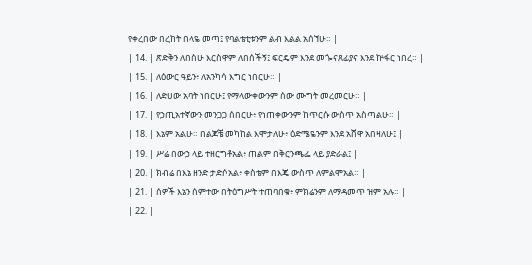የቀረበው በረከት በላዬ መጣ፤ የባልቴቲቱንም ልብ እልል አሰኘሁ። |
| 14. | ጽድቅን ለበስሁ እርስዋም ለበሰችኝ፤ ፍርዴም እንደ መጐናጸፊያና እንደ ኵፋር ነበረ። |
| 15. | ለዕውር ዓይን፥ ለአንካሳ እግር ነበርሁ። |
| 16. | ለድሀው አባት ነበርሁ፤ የማላውቀውንም ሰው ሙግት መረመርሁ። |
| 17. | የኃጢአተኛውን መንጋጋ ሰበርሁ፥ የነጠቀውንም ከጥርሱ ውስጥ አስጣልሁ። |
| 18. | እኔም አልሁ። በልጆቼ መካከል እሞታለሁ፥ ዕድሜዬንም እንደ አሸዋ አበዛለሁ፤ |
| 19. | ሥሬ በውኃ ላይ ተዘርግቶአል፥ ጠልም በቅርንጫፌ ላይ ያድራል፤ |
| 20. | ክብሬ በእኔ ዘንድ ታድሶአል፥ ቀስቴም በእጄ ውስጥ ለምልሞአል። |
| 21. | ሰዎች እኔን ሰምተው በትዕግሥት ተጠባበቁ፥ ምክሬንም ለማዳመጥ ዝም አሉ። |
| 22. |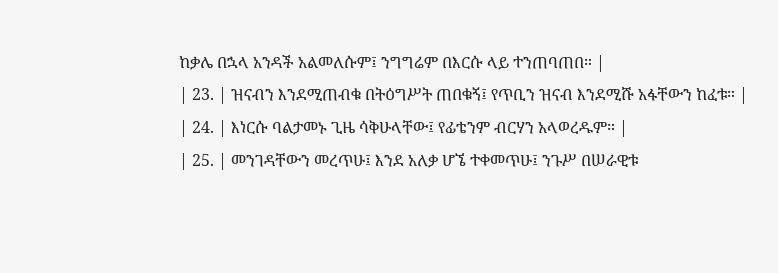ከቃሌ በኋላ አንዳች አልመለሱም፤ ንግግሬም በእርሱ ላይ ተንጠባጠበ። |
| 23. | ዝናብን እንደሚጠብቁ በትዕግሥት ጠበቁኝ፤ የጥቢን ዝናብ እንደሚሹ አፋቸውን ከፈቱ። |
| 24. | እነርሱ ባልታመኑ ጊዜ ሳቅሁላቸው፤ የፊቴንም ብርሃን አላወረዱም። |
| 25. | መንገዳቸውን መረጥሁ፤ እንደ አለቃ ሆኜ ተቀመጥሁ፤ ንጉሥ በሠራዊቱ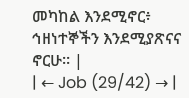መካከል እንደሚኖር፥ ኅዘነተኞችን እንደሚያጽናና ኖርሁ። |
| ← Job (29/42) → |